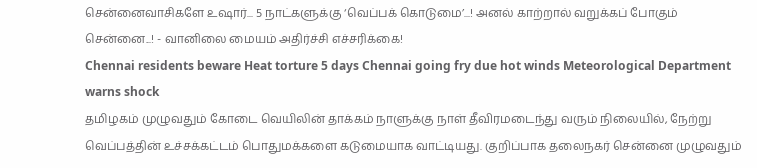சென்னைவாசிகளே உஷார்... 5 நாட்களுக்கு ‘வெப்பக் கொடுமை’...! அனல் காற்றால் வறுக்கப் போகும் சென்னை...! - வானிலை மையம் அதிர்ச்சி எச்சரிக்கை!
Chennai residents beware Heat torture 5 days Chennai going fry due hot winds Meteorological Department warns shock
தமிழகம் முழுவதும் கோடை வெயிலின் தாக்கம் நாளுக்கு நாள் தீவிரமடைந்து வரும் நிலையில், நேற்று வெப்பத்தின் உச்சக்கட்டம் பொதுமக்களை கடுமையாக வாட்டியது. குறிப்பாக தலைநகர் சென்னை முழுவதும்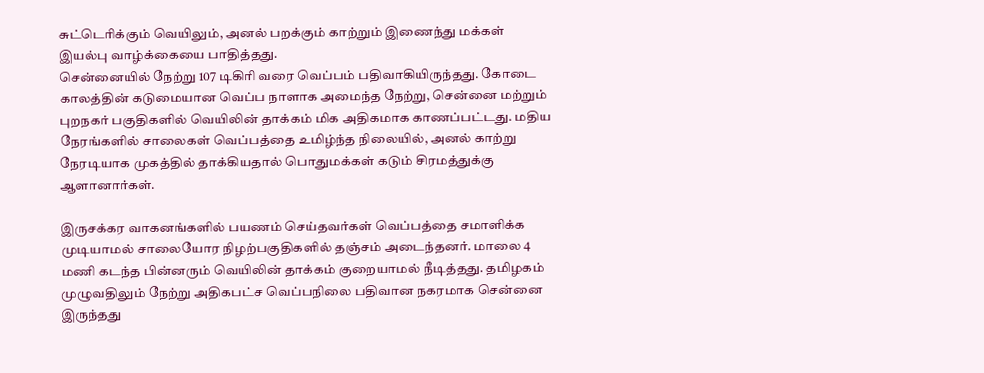சுட்டெரிக்கும் வெயிலும், அனல் பறக்கும் காற்றும் இணைந்து மக்கள் இயல்பு வாழ்க்கையை பாதித்தது.
சென்னையில் நேற்று 107 டிகிரி வரை வெப்பம் பதிவாகியிருந்தது. கோடை காலத்தின் கடுமையான வெப்ப நாளாக அமைந்த நேற்று, சென்னை மற்றும் புறநகர் பகுதிகளில் வெயிலின் தாக்கம் மிக அதிகமாக காணப்பட்டது. மதிய நேரங்களில் சாலைகள் வெப்பத்தை உமிழ்ந்த நிலையில், அனல் காற்று நேரடியாக முகத்தில் தாக்கியதால் பொதுமக்கள் கடும் சிரமத்துக்கு ஆளானார்கள்.

இருசக்கர வாகனங்களில் பயணம் செய்தவர்கள் வெப்பத்தை சமாளிக்க முடியாமல் சாலையோர நிழற்பகுதிகளில் தஞ்சம் அடைந்தனர். மாலை 4 மணி கடந்த பின்னரும் வெயிலின் தாக்கம் குறையாமல் நீடித்தது. தமிழகம் முழுவதிலும் நேற்று அதிகபட்ச வெப்பநிலை பதிவான நகரமாக சென்னை இருந்தது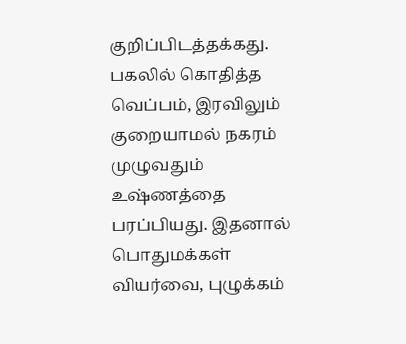குறிப்பிடத்தக்கது.
பகலில் கொதித்த வெப்பம், இரவிலும் குறையாமல் நகரம் முழுவதும் உஷ்ணத்தை பரப்பியது. இதனால் பொதுமக்கள் வியர்வை, புழுக்கம்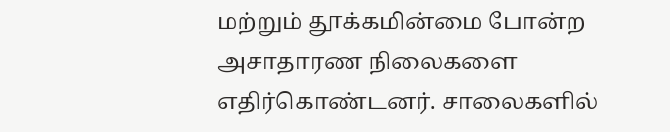மற்றும் தூக்கமின்மை போன்ற அசாதாரண நிலைகளை எதிர்கொண்டனர். சாலைகளில்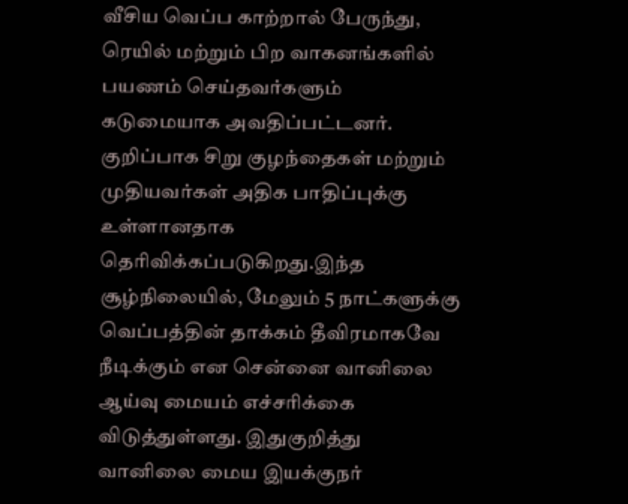வீசிய வெப்ப காற்றால் பேருந்து, ரெயில் மற்றும் பிற வாகனங்களில் பயணம் செய்தவர்களும் கடுமையாக அவதிப்பட்டனர்.
குறிப்பாக சிறு குழந்தைகள் மற்றும் முதியவர்கள் அதிக பாதிப்புக்கு உள்ளானதாக தெரிவிக்கப்படுகிறது.இந்த சூழ்நிலையில், மேலும் 5 நாட்களுக்கு வெப்பத்தின் தாக்கம் தீவிரமாகவே நீடிக்கும் என சென்னை வானிலை ஆய்வு மையம் எச்சரிக்கை விடுத்துள்ளது. இதுகுறித்து வானிலை மைய இயக்குநர்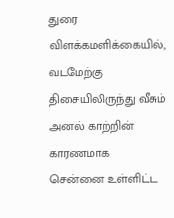துரை விளக்கமளிக்கையில், வடமேற்கு திசையிலிருந்து வீசும் அனல் காற்றின் காரணமாக சென்னை உள்ளிட்ட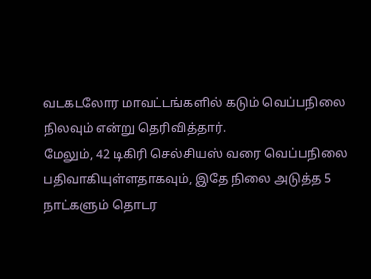வடகடலோர மாவட்டங்களில் கடும் வெப்பநிலை நிலவும் என்று தெரிவித்தார்.
மேலும், 42 டிகிரி செல்சியஸ் வரை வெப்பநிலை பதிவாகியுள்ளதாகவும், இதே நிலை அடுத்த 5 நாட்களும் தொடர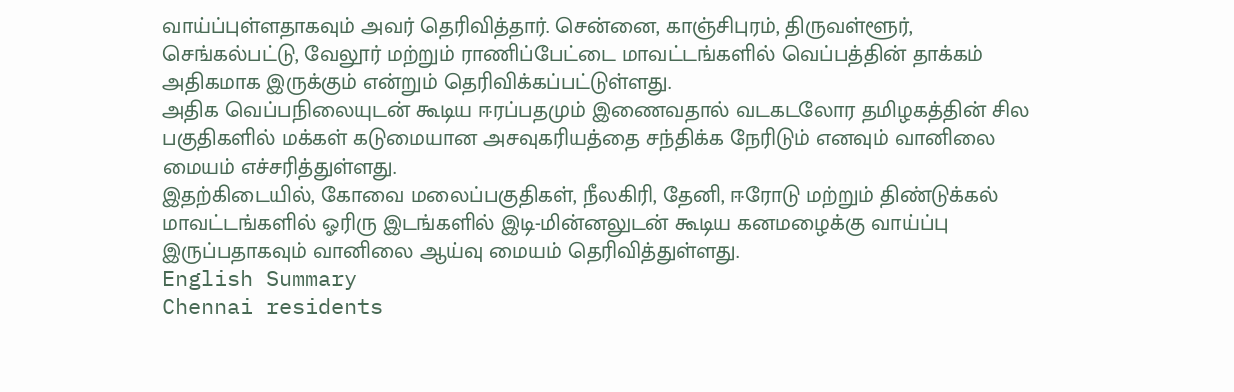வாய்ப்புள்ளதாகவும் அவர் தெரிவித்தார். சென்னை, காஞ்சிபுரம், திருவள்ளூர், செங்கல்பட்டு, வேலூர் மற்றும் ராணிப்பேட்டை மாவட்டங்களில் வெப்பத்தின் தாக்கம் அதிகமாக இருக்கும் என்றும் தெரிவிக்கப்பட்டுள்ளது.
அதிக வெப்பநிலையுடன் கூடிய ஈரப்பதமும் இணைவதால் வடகடலோர தமிழகத்தின் சில பகுதிகளில் மக்கள் கடுமையான அசவுகரியத்தை சந்திக்க நேரிடும் எனவும் வானிலை மையம் எச்சரித்துள்ளது.
இதற்கிடையில், கோவை மலைப்பகுதிகள், நீலகிரி, தேனி, ஈரோடு மற்றும் திண்டுக்கல் மாவட்டங்களில் ஓரிரு இடங்களில் இடி-மின்னலுடன் கூடிய கனமழைக்கு வாய்ப்பு இருப்பதாகவும் வானிலை ஆய்வு மையம் தெரிவித்துள்ளது.
English Summary
Chennai residents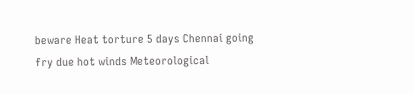beware Heat torture 5 days Chennai going fry due hot winds Meteorological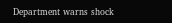Department warns shock